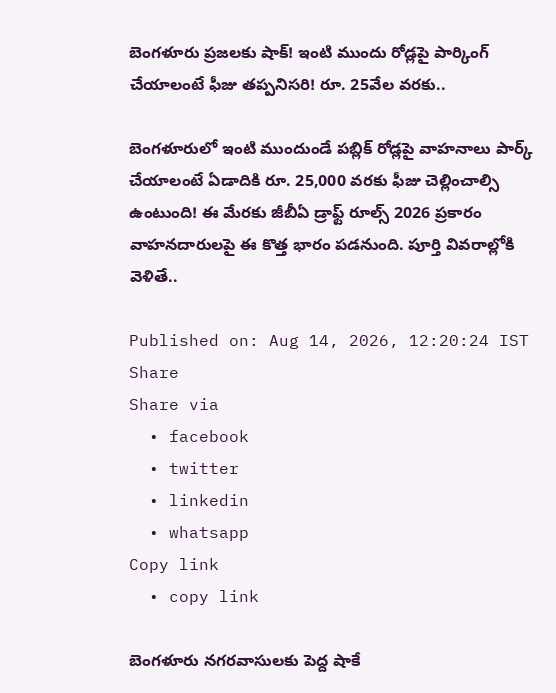బెంగళూరు ప్రజలకు షాక్! ఇంటి ముందు రోడ్లపై పార్కింగ్ చేయాలంటే ఫీజు తప్పనిసరి! రూ. 25వేల వరకు..

బెంగళూరులో ఇంటి ముందుండే పబ్లిక్ రోడ్లపై వాహనాలు పార్క్ చేయాలంటే ఏడాదికి రూ. 25,000 వరకు ఫీజు చెల్లించాల్సి ఉంటుంది! ఈ మేరకు జీబీఏ డ్రాఫ్ట్ రూల్స్ 2026 ప్రకారం వాహనదారులపై ఈ కొత్త భారం పడనుంది. పూర్తి వివరాల్లోకి వెళితే..

Published on: Aug 14, 2026, 12:20:24 IST
Share
Share via
  • facebook
  • twitter
  • linkedin
  • whatsapp
Copy link
  • copy link

బెంగళూరు నగరవాసులకు పెద్ద షాకే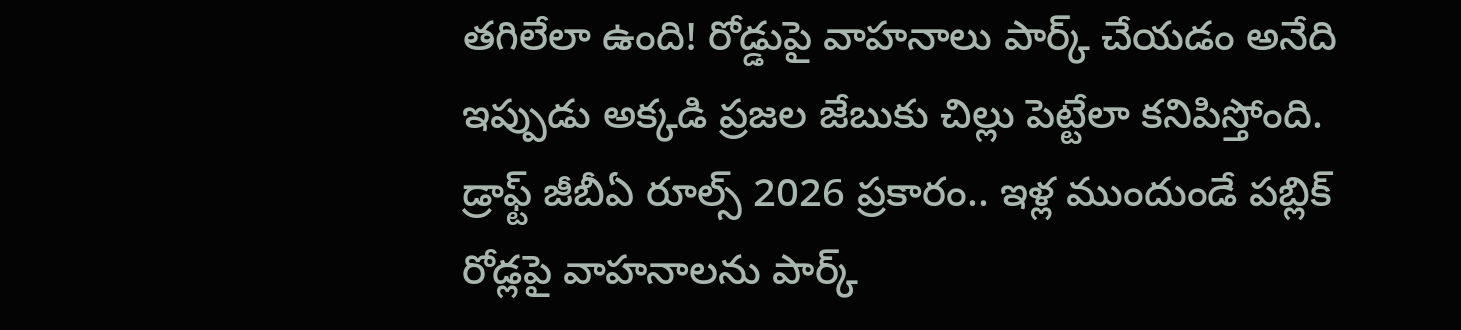తగిలేలా ఉంది! రోడ్డుపై వాహనాలు పార్క్ చేయడం అనేది ఇప్పుడు అక్కడి ప్రజల జేబుకు చిల్లు పెట్టేలా కనిపిస్తోంది. డ్రాఫ్ట్ జీబీఏ రూల్స్ 2026 ప్రకారం.. ఇళ్ల ముందుండే పబ్లిక్ రోడ్లపై వాహనాలను పార్క్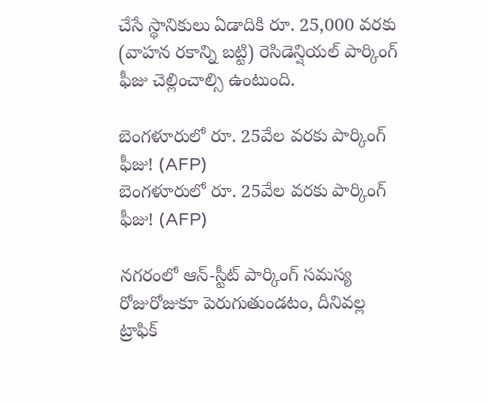చేసే స్థానికులు ఏడాదికి రూ. 25,000 వరకు (వాహన రకాన్ని బట్టి) రెసిడెన్షియల్ పార్కింగ్ ఫీజు చెల్లించాల్సి ఉంటుంది.

బెంగళూరులో రూ. 25వేల వరకు పార్కింగ్ ఫీజు! (AFP)
బెంగళూరులో రూ. 25వేల వరకు పార్కింగ్ ఫీజు! (AFP)

నగరంలో ఆన్-స్టీట్ పార్కింగ్ సమస్య రోజురోజుకూ పెరుగుతుండటం, దీనివల్ల ట్రాఫిక్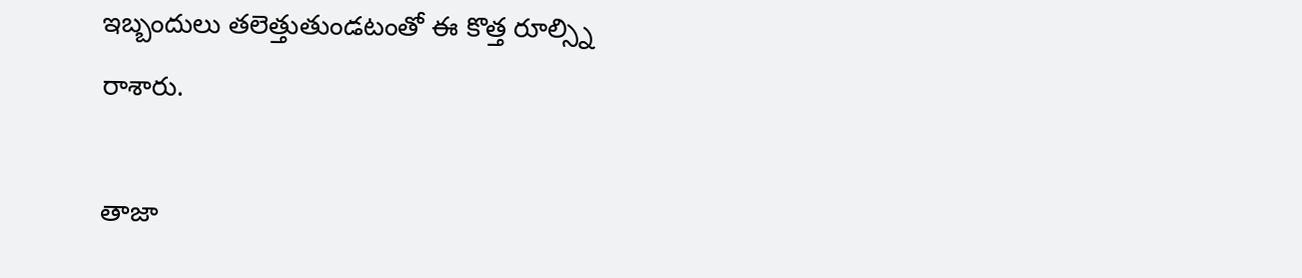ఇబ్బందులు తలెత్తుతుండటంతో ఈ కొత్త రూల్స్ని రాశారు.

తాజా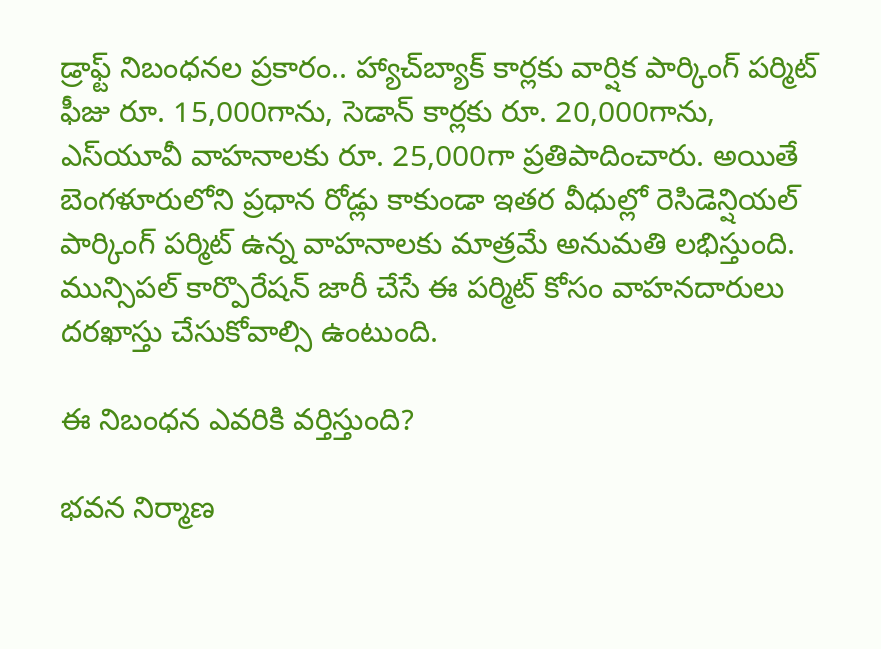డ్రాఫ్ట్ నిబంధనల ప్రకారం.. హ్యాచ్‌బ్యాక్ కార్లకు వార్షిక పార్కింగ్ పర్మిట్ ఫీజు రూ. 15,000గాను, సెడాన్ కార్లకు రూ. 20,000గాను, ఎస్‌యూవీ వాహనాలకు రూ. 25,000గా ప్రతిపాదించారు. అయితే బెంగళూరులోని ప్రధాన రోడ్లు కాకుండా ఇతర వీధుల్లో రెసిడెన్షియల్ పార్కింగ్ పర్మిట్ ఉన్న వాహనాలకు మాత్రమే అనుమతి లభిస్తుంది. మున్సిపల్ కార్పొరేషన్ జారీ చేసే ఈ పర్మిట్ కోసం వాహనదారులు దరఖాస్తు చేసుకోవాల్సి ఉంటుంది.

ఈ నిబంధన ఎవరికి వర్తిస్తుంది?

భవన నిర్మాణ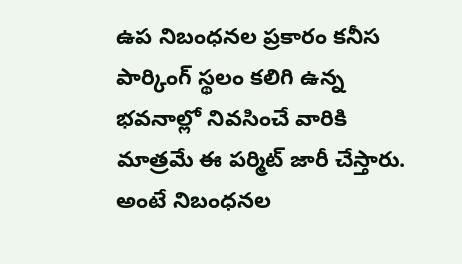ఉప నిబంధనల ప్రకారం కనీస పార్కింగ్ స్థలం కలిగి ఉన్న భవనాల్లో నివసించే వారికి మాత్రమే ఈ పర్మిట్ జారీ చేస్తారు. అంటే నిబంధనల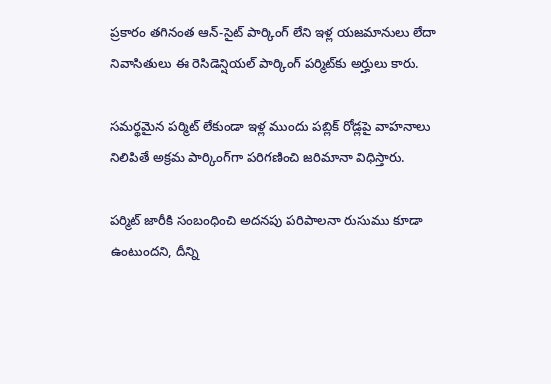ప్రకారం తగినంత ఆన్-సైట్ పార్కింగ్ లేని ఇళ్ల యజమానులు లేదా నివాసితులు ఈ రెసిడెన్షియల్ పార్కింగ్ పర్మిట్‌కు అర్హులు కారు.

సమర్థమైన పర్మిట్ లేకుండా ఇళ్ల ముందు పబ్లిక్ రోడ్లపై వాహనాలు నిలిపితే అక్రమ పార్కింగ్‌గా పరిగణించి జరిమానా విధిస్తారు.

పర్మిట్ జారీకి సంబంధించి అదనపు పరిపాలనా రుసుము కూడా ఉంటుందని, దీన్ని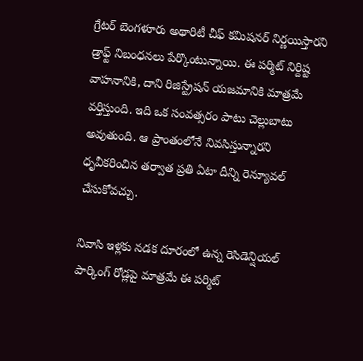గ్రేటర్ బెంగళూరు అథారిటీ చీఫ్ కమిషనర్ నిర్ణయిస్తారని డ్రాఫ్ట్ నిబంధనలు పేర్కొంటున్నాయి. ఈ పర్మిట్ నిర్దిష్ట వాహనానికి, దాని రిజిస్ట్రేషన్ యజమానికి మాత్రమే వర్తిస్తుంది. ఇది ఒక సంవత్సరం పాటు చెల్లుబాటు అవుతుంది. ఆ ప్రాంతంలోనే నివసిస్తున్నారని ధృవీకరించిన తర్వాత ప్రతి ఏటా దీన్ని రెన్యూవల్ చేసుకోవచ్చు.

నివాసి ఇళ్లకు నడక దూరంలో ఉన్న రెసిడెన్షియల్ పార్కింగ్ రోడ్లపై మాత్రమే ఈ పర్మిట్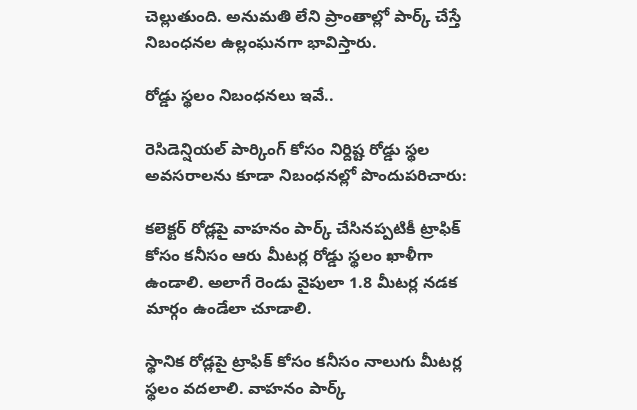చెల్లుతుంది. అనుమతి లేని ప్రాంతాల్లో పార్క్ చేస్తే నిబంధనల ఉల్లంఘనగా భావిస్తారు.

రోడ్డు స్థలం నిబంధనలు ఇవే..

రెసిడెన్షియల్ పార్కింగ్ కోసం నిర్దిష్ట రోడ్డు స్థల అవసరాలను కూడా నిబంధనల్లో పొందుపరిచారు:

కలెక్టర్ రోడ్లపై వాహనం పార్క్ చేసినప్పటికీ ట్రాఫిక్ కోసం కనీసం ఆరు మీటర్ల రోడ్డు స్థలం ఖాళీగా ఉండాలి. అలాగే రెండు వైపులా 1.8 మీటర్ల నడక మార్గం ఉండేలా చూడాలి.

స్థానిక రోడ్లపై ట్రాఫిక్ కోసం కనీసం నాలుగు మీటర్ల స్థలం వదలాలి. వాహనం పార్క్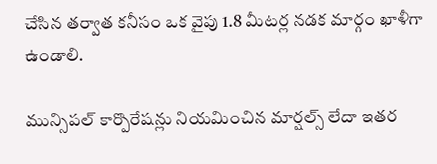చేసిన తర్వాత కనీసం ఒక వైపు 1.8 మీటర్ల నడక మార్గం ఖాళీగా ఉండాలి.

మున్సిపల్ కార్పొరేషన్లు నియమించిన మార్షల్స్ లేదా ఇతర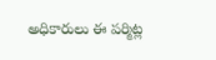అధికారులు ఈ పర్మిట్ల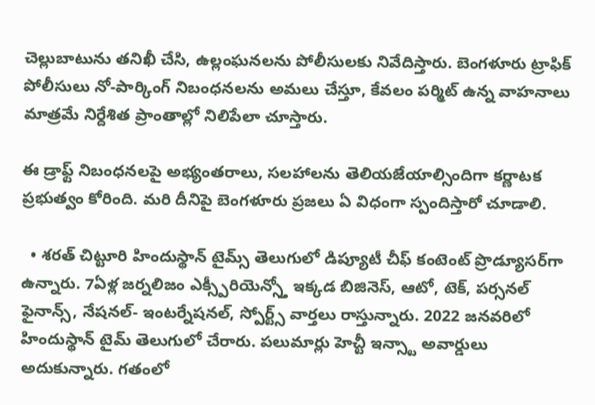చెల్లుబాటును తనిఖీ చేసి, ఉల్లంఘనలను పోలీసులకు నివేదిస్తారు. బెంగళూరు ట్రాఫిక్ పోలీసులు నో-పార్కింగ్ నిబంధనలను అమలు చేస్తూ, కేవలం పర్మిట్ ఉన్న వాహనాలు మాత్రమే నిర్దేశిత ప్రాంతాల్లో నిలిపేలా చూస్తారు.

ఈ డ్రాఫ్ట్ నిబంధనలపై అభ్యంతరాలు, సలహాలను తెలియజేయాల్సిందిగా కర్ణాటక ప్రభుత్వం కోరింది. మరి దీనిపై బెంగళూరు ప్రజలు ఏ విధంగా స్పందిస్తారో చూడాలి.

  • శరత్ చిట్టూరి హిందుస్థాన్ టైమ్స్ తెలుగులో డిప్యూటీ చీఫ్ కంటెంట్ ప్రొడ్యూసర్‌గా ఉన్నారు. 7ఏళ్ల జర్నలిజం ఎక్స్పీరియెన్స్తో ఇక్కడ బిజినెస్, ఆటో, టెక్, పర్సనల్ ఫైనాన్స్, నేషనల్- ఇంటర్నేషనల్, స్పోర్ట్స్ వార్తలు రాస్తున్నారు. 2022 జనవరిలో హిందుస్థాన్ టైమ్ తెలుగులో చేరారు. పలుమార్లు హెచ్టీ ఇన్స్టా అవార్డులు అదుకున్నారు. గతంలో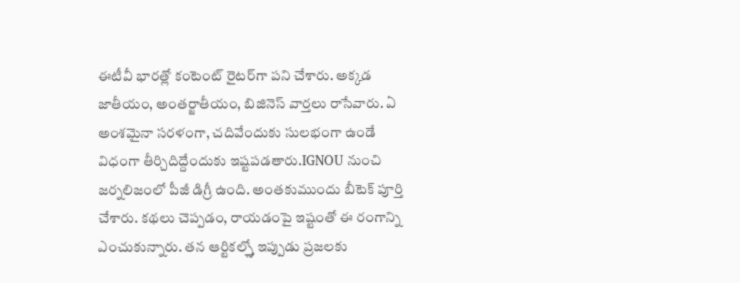ఈటీవీ భారత్లో కంటెంట్ రైటర్‌గా పని చేశారు. అక్కడ జాతీయం, అంతర్జాతీయం, బిజినెస్ వార్తలు రాసేవారు. ఏ అంశమైనా సరళంగా, చదివేందుకు సులభంగా ఉండే విధంగా తీర్చిదిద్దేందుకు ఇష్టపడతారు.IGNOU నుంచి జర్నలిజంలో పీజీ డిగ్రీ ఉంది. అంతకుముందు బీటెక్ పూర్తి చేశారు. కథలు చెప్పడం, రాయడంపై ఇష్టంతో ఈ రంగాన్ని ఎంచుకున్నారు. తన ఆర్టికల్స్తో ఇప్పుడు ప్రజలకు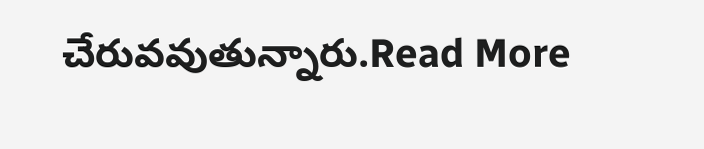చేరువవుతున్నారు.Read More